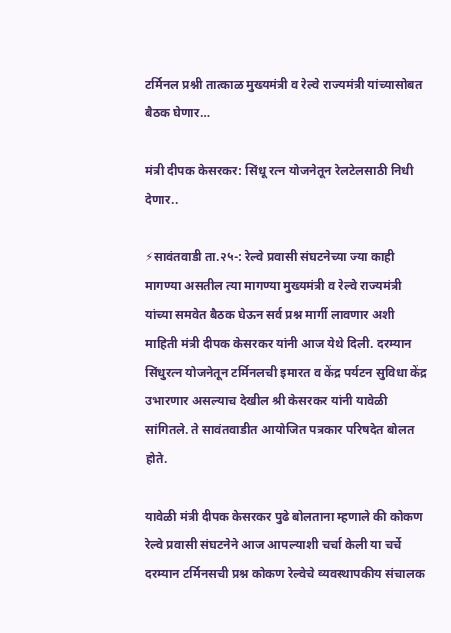टर्मिनल प्रश्नी तात्काळ मुख्यमंत्री व रेल्वे राज्यमंत्री यांच्यासोबत बैठक घेणार…

मंत्री दीपक केसरकर: सिंधू रत्न योजनेतून रेलटेलसाठी निधी देणार..

⚡सावंतवाडी ता.२५-: रेल्वे प्रवासी संघटनेच्या ज्या काही मागण्या असतील त्या मागण्या मुख्यमंत्री व रेल्वे राज्यमंत्री यांच्या समवेत बैठक घेऊन सर्व प्रश्न मार्गी लावणार अशी माहिती मंत्री दीपक केसरकर यांनी आज येथे दिली. दरम्यान सिंधुरत्न योजनेतून टर्मिनलची इमारत व केंद्र पर्यटन सुविधा केंद्र उभारणार असल्याच देखील श्री केसरकर यांनी यावेळी सांगितले. ते सावंतवाडीत आयोजित पत्रकार परिषदेत बोलत होते.

यावेळी मंत्री दीपक केसरकर पुढे बोलताना म्हणाले की कोकण रेल्वे प्रवासी संघटनेने आज आपल्याशी चर्चा केली या चर्चे दरम्यान टर्मिनसची प्रश्न कोकण रेल्वेचे व्यवस्थापकीय संचालक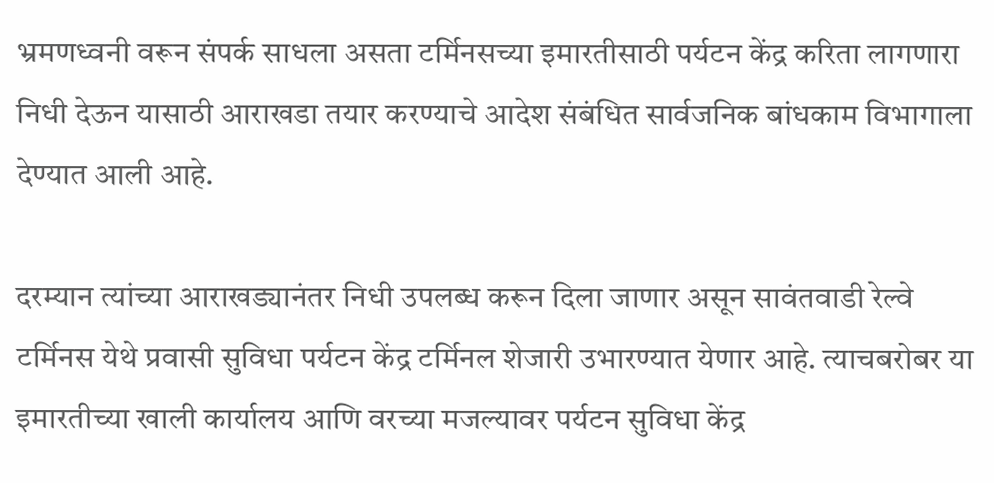भ्रमणध्वनी वरून संपर्क साधला असता टर्मिनसच्या इमारतीसाठी पर्यटन केंद्र करिता लागणारा निधी देऊन यासाठी आराखडा तयार करण्याचे आदेश संबंधित सार्वजनिक बांधकाम विभागाला देण्यात आली आहे.

दरम्यान त्यांच्या आराखड्यानंतर निधी उपलब्ध करून दिला जाणार असून सावंतवाडी रेल्वे टर्मिनस येथे प्रवासी सुविधा पर्यटन केंद्र टर्मिनल शेजारी उभारण्यात येणार आहे. त्याचबरोबर या इमारतीच्या खाली कार्यालय आणि वरच्या मजल्यावर पर्यटन सुविधा केंद्र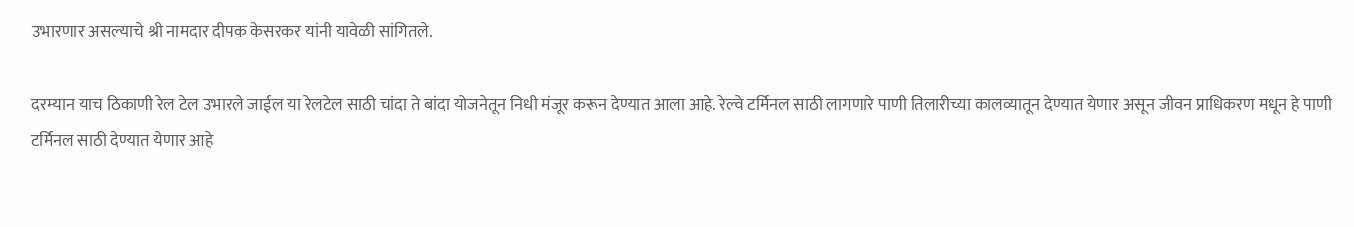उभारणार असल्याचे श्री नामदार दीपक केसरकर यांनी यावेळी सांगितले.

दरम्यान याच ठिकाणी रेल टेल उभारले जाईल या रेलटेल साठी चांदा ते बांदा योजनेतून निधी मंजूर करून देण्यात आला आहे. रेल्वे टर्मिनल साठी लागणारे पाणी तिलारीच्या कालव्यातून देण्यात येणार असून जीवन प्राधिकरण मधून हे पाणी टर्मिनल साठी देण्यात येणार आहे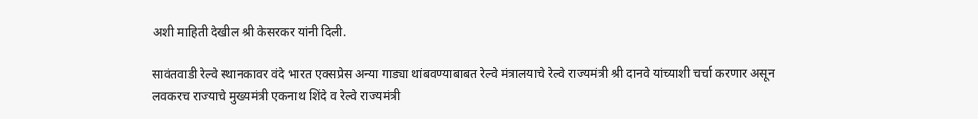अशी माहिती देखील श्री केसरकर यांनी दिली.

सावंतवाडी रेल्वे स्थानकावर वंदे भारत एक्सप्रेस अन्या गाड्या थांबवण्याबाबत रेल्वे मंत्रालयाचे रेल्वे राज्यमंत्री श्री दानवे यांच्याशी चर्चा करणार असून लवकरच राज्याचे मुख्यमंत्री एकनाथ शिंदे व रेल्वे राज्यमंत्री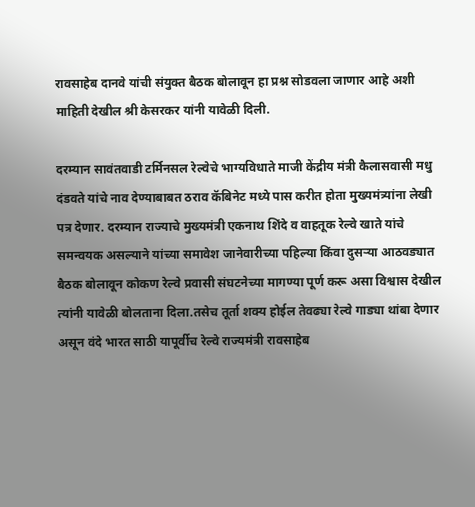रावसाहेब दानवे यांची संयुक्त बैठक बोलावून हा प्रश्न सोडवला जाणार आहे अशी माहिती देखील श्री केसरकर यांनी यावेळी दिली.

दरम्यान सावंतवाडी टर्मिनसल रेल्वेचे भाग्यविधाते माजी केंद्रीय मंत्री कैलासवासी मधु दंडवते यांचे नाव देण्याबाबत ठराव कॅबिनेट मध्ये पास करीत होता मुख्यमंत्र्यांना लेखी पत्र देणार. दरम्यान राज्याचे मुख्यमंत्री एकनाथ शिंदे व वाहतूक रेल्वे खाते यांचे समन्वयक असल्याने यांच्या समावेश जानेवारीच्या पहिल्या किंवा दुसऱ्या आठवड्यात बैठक बोलावून कोकण रेल्वे प्रवासी संघटनेच्या मागण्या पूर्ण करू असा विश्वास देखील त्यांनी यावेळी बोलताना दिला.तसेच तूर्ता शक्य होईल तेवढ्या रेल्वे गाड्या थांबा देणार असून वंदे भारत साठी यापूर्वीच रेल्वे राज्यमंत्री रावसाहेब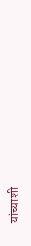यांच्याशी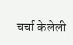चर्चा केलेली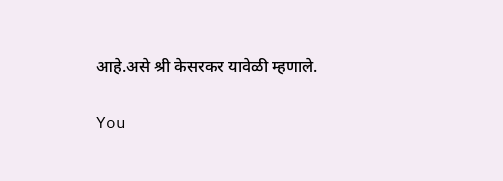आहे.असे श्री केसरकर यावेळी म्हणाले.

You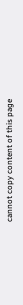cannot copy content of this page